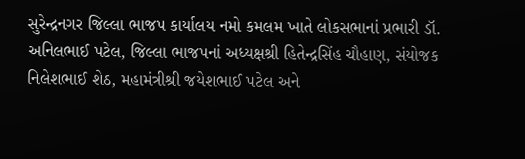સુરેન્દ્રનગર જિલ્લા ભાજપ કાર્યાલય નમો કમલમ ખાતે લોકસભાનાં પ્રભારી ડૉ. અનિલભાઈ પટેલ, જિલ્લા ભાજપનાં અધ્યક્ષશ્રી હિતેન્દ્રસિંહ ચૌહાણ, સંયોજક નિલેશભાઈ શેઠ, મહામંત્રીશ્રી જયેશભાઈ પટેલ અને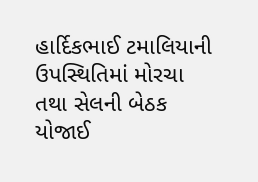હાર્દિકભાઈ ટમાલિયાની ઉપસ્થિતિમાં મોરચા તથા સેલની બેઠક યોજાઈ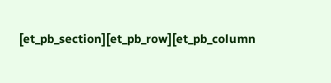[et_pb_section][et_pb_row][et_pb_column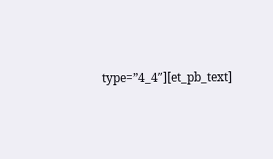type=”4_4″][et_pb_text]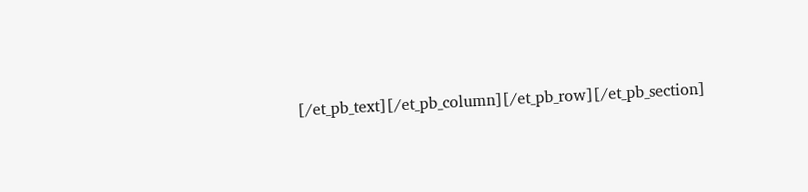[/et_pb_text][/et_pb_column][/et_pb_row][/et_pb_section]